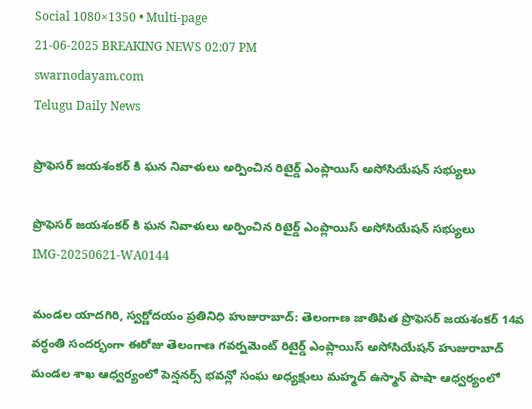Social 1080×1350 • Multi-page
21-06-2025 BREAKING NEWS 02:07 PM
swarnodayam.com
Telugu Daily News

ప్రొఫెసర్ జయశంకర్ కి ఘన నివాళులు అర్పించిన రిటైర్డ్ ఎంప్లాయిస్ అసోసియేషన్ సభ్యులు

ప్రొఫెసర్ జయశంకర్ కి ఘన నివాళులు అర్పించిన రిటైర్డ్ ఎంప్లాయిస్ అసోసియేషన్ సభ్యులు
IMG-20250621-WA0144

మండల యాదగిరి, స్వర్ణోదయం ప్రతినిధి హుజురాబాద్: తెలంగాణ జాతిపిత ప్రొఫెసర్ జయశంకర్ 14వ వర్ధంతి సందర్భంగా ఈరోజు తెలంగాణ గవర్నమెంట్ రిటైర్డ్ ఎంప్లాయిస్ అసోసియేషన్ హుజురాబాద్ మండల శాఖ ఆధ్వర్యంలో పెన్షనర్స్ భవన్లో సంఘ అధ్యక్షులు మహ్మద్ ఉస్మాన్ పాషా ఆధ్వర్యంలో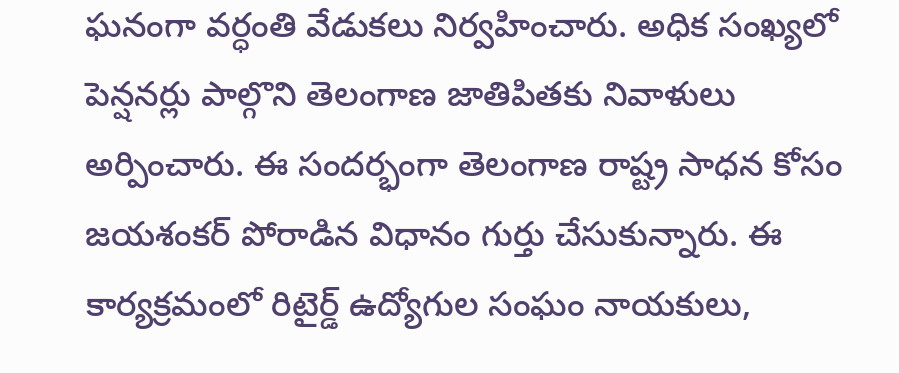ఘనంగా వర్ధంతి వేడుకలు నిర్వహించారు. అధిక సంఖ్యలో పెన్షనర్లు పాల్గొని తెలంగాణ జాతిపితకు నివాళులు అర్పించారు. ఈ సందర్భంగా తెలంగాణ రాష్ట్ర సాధన కోసం జయశంకర్ పోరాడిన విధానం గుర్తు చేసుకున్నారు. ఈ కార్యక్రమంలో రిటైర్డ్ ఉద్యోగుల సంఘం నాయకులు,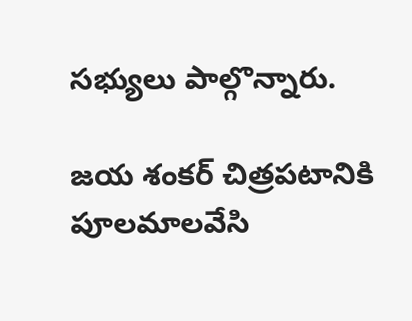సభ్యులు పాల్గొన్నారు.

జయ శంకర్ చిత్రపటానికి పూలమాలవేసి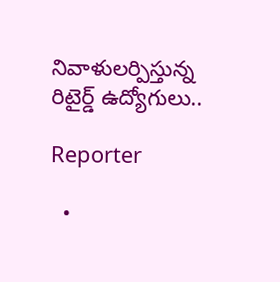నివాళులర్పిస్తున్న రిటైర్డ్ ఉద్యోగులు..

Reporter

  •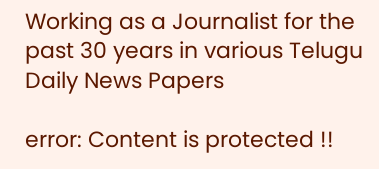Working as a Journalist for the past 30 years in various Telugu Daily News Papers

error: Content is protected !!